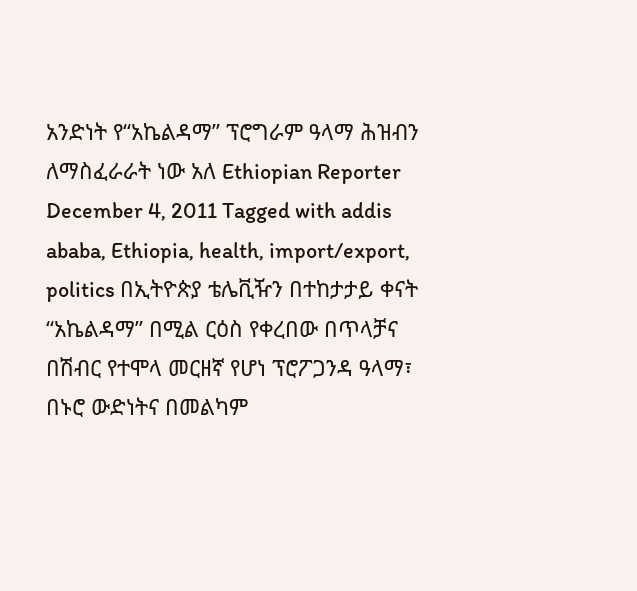አንድነት የ“አኬልዳማ” ፕሮግራም ዓላማ ሕዝብን ለማስፈራራት ነው አለ Ethiopian Reporter December 4, 2011 Tagged with addis ababa, Ethiopia, health, import/export, politics በኢትዮጵያ ቴሌቪዥን በተከታታይ ቀናት “አኬልዳማ” በሚል ርዕስ የቀረበው በጥላቻና በሽብር የተሞላ መርዘኛ የሆነ ፕሮፖጋንዳ ዓላማ፣ በኑሮ ውድነትና በመልካም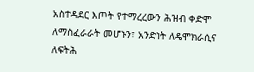አስተዳደር እጦት የተማረረውን ሕዝብ ቀድሞ ለማስፈራራት መሆኑን፣ አንድነት ለዴሞክራሲና ለፍትሕ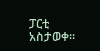ፓርቲ አስታወቀ፡፡